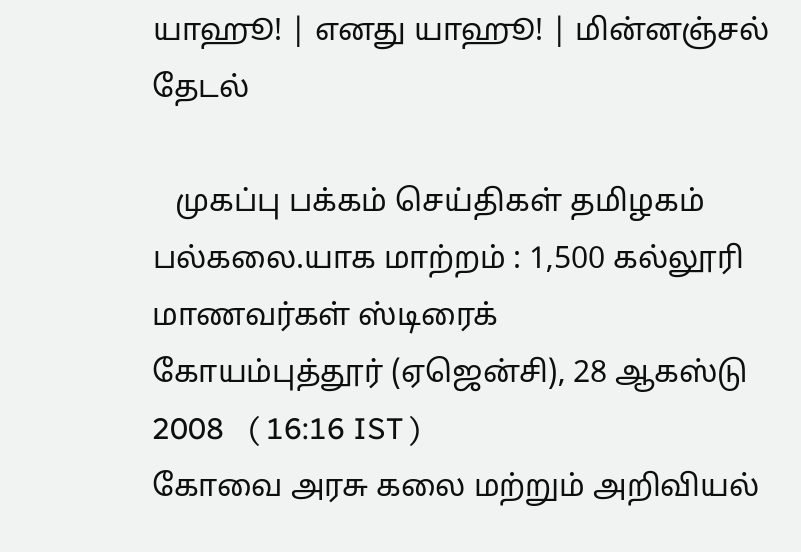யாஹூ! | எனது யாஹூ! | மின்னஞ்சல்
தேடல்

   முகப்பு பக்கம் செய்திகள் தமிழகம்
பல்கலை.யாக மாற்றம் : 1,500 கல்லூரி மாணவர்கள் ஸ்டிரைக்
கோயம்புத்தூர் (ஏஜென்சி), 28 ஆகஸ்டு 2008   ( 16:16 IST )
கோவை அரசு கலை மற்றும் அறிவியல்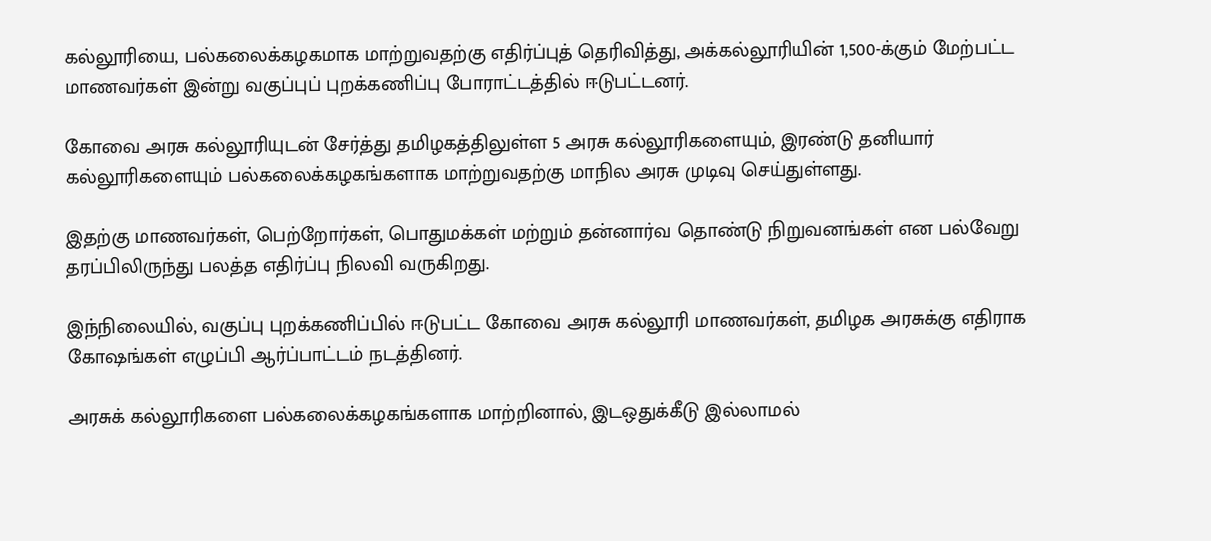கல்லூரியை, பல்கலைக்கழகமாக மாற்றுவதற்கு எதிர்ப்புத் தெரிவித்து, அக்கல்லூரியின் 1,500-க்கும் மேற்பட்ட மாணவர்கள் இன்று வகுப்புப் புறக்கணிப்பு போராட்டத்தில் ஈடுபட்டனர்.

கோவை அரசு கல்லூரியுடன் சேர்த்து தமிழகத்திலுள்ள 5 அரசு கல்லூரிகளையும், இரண்டு தனியார் கல்லூரிகளையும் பல்கலைக்கழகங்களாக மாற்றுவதற்கு மாநில அரசு முடிவு செய்துள்ளது.

இதற்கு மாணவர்கள், பெற்றோர்கள், பொதுமக்கள் மற்றும் தன்னார்வ தொண்டு நிறுவனங்கள் என பல்வேறு தரப்பிலிருந்து பலத்த எதிர்ப்பு நிலவி வருகிறது.

இந்நிலையில், வகுப்பு புறக்கணிப்பில் ஈடுபட்ட கோவை அரசு கல்லூரி மாணவர்கள், தமிழக அரசுக்கு எதிராக கோஷங்கள் எழுப்பி ஆர்ப்பாட்டம் நடத்தினர்.

அரசுக் கல்லூரிகளை பல்கலைக்கழகங்களாக மாற்றினால், இடஒதுக்கீடு இல்லாமல்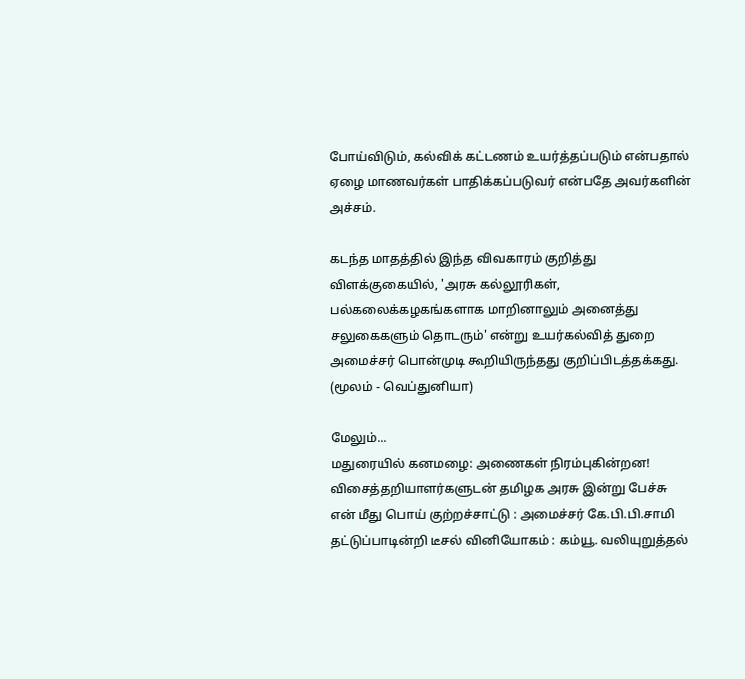போய்விடும், கல்விக் கட்டணம் உயர்த்தப்படும் என்பதால் ஏழை மாணவர்கள் பாதிக்கப்படுவர் என்பதே அவர்களின் அச்சம்.

கடந்த மாதத்தில் இந்த விவகாரம் குறித்து விளக்குகையில், 'அரசு கல்லூரிகள், பல்கலைக்கழகங்களாக மாறினாலும் அனைத்து சலுகைகளும் தொடரும்' என்று உயர்கல்வித் துறை அமைச்சர் பொன்முடி கூறியிருந்தது குறிப்பிடத்தக்கது.
(மூலம் - வெப்துனியா)

மேலும்...
மதுரை‌யி‌ல் கனமழை: அணைக‌ள் நிரம்புகின்ற‌‌ன!
விசைத்தறியாள‌ர்களுட‌ன் த‌மிழக அரசு இன்று பேச்சு
எ‌ன் ‌மீது பொய் கு‌ற்ற‌ச்சா‌ட்டு : அமைச்சர் கே.பி.பி.சாமி
தட்டுப்பாடின்றி டீசல் வினியோகம் : கம்யூ. வலியுறுத்தல்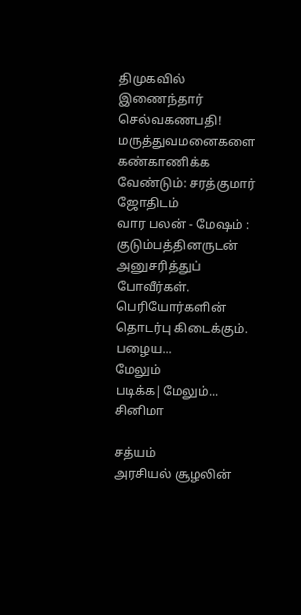திமுகவில் இணைந்தார் செல்வகணபதி!
மருத்துவமனைகளை கண்காணிக்க வேண்டும்: சரத்குமார்
ஜோதிடம்
வார பலன் - மேஷம் : குடும்பத்தினருடன் அனுசரித்துப் போவீர்கள். பெரியோர்களின் தொடர்பு கிடைக்கும். பழைய...
மேலும் படிக்க|மேலும்...
சினிமா

சத்யம்
அரசியல் சூழலின்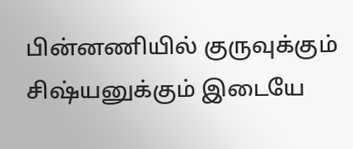பின்னணியில் குருவுக்கும் சிஷ்யனுக்கும் இடையே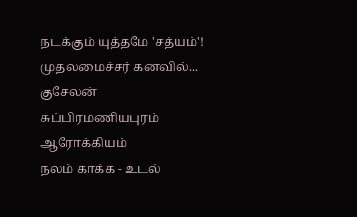நடக்கும் யுத்தமே 'சத்யம்'! முதலமைச்சர் கனவில்...
குசேலன்
சுப்பிரமணியபுரம்
ஆரோக்கியம்
நலம் காக்க - உடல்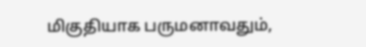மிகுதியாக பருமனாவதும்,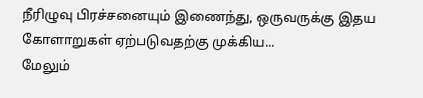நீரிழுவு பிரச்சனையும் இணைந்து, ஒருவருக்கு இதய கோளாறுகள் ஏற்படுவதற்கு முக்கிய...
மேலும்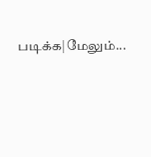படிக்க|மேலும்...